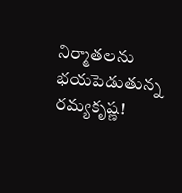నిర్మాతలను భయపెడుతున్న రమ్యకృష్ణ!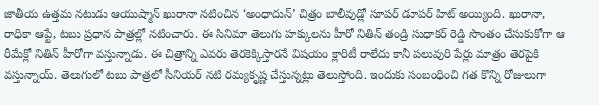జాతీయ ఉత్తమ నటుడు ఆయుష్మాన్ ఖురానా నటించిన ‘అంధాదున్’ చిత్రం బాలీవుడ్లో సూపర్ డూపర్ హిట్ అయ్యింది. ఖురానా, రాధికా ఆప్టే, టబు ప్రధాన పాత్రల్లో నటించారు. ఈ సినిమా తెలుగు హక్కులను హీరో నితిన్ తండ్రి సుధాకర్ రెడ్డి సొంతం చేసుకుకోగా ఆ రీమేక్లో నితిన్ హీరోగా వస్తున్నాడు. ఈ చిత్రాన్ని ఎవరు తెరకెక్కిస్తారనే విషయం క్లారిటీ రాలేదు కానీ పలువురి పేర్లు మాత్రం తెరపైకి వస్తున్నాయ్. తెలుగులో టబు పాత్రలో సీనియర్ నటి రమ్యకృష్ణ చేస్తున్నట్లు తెలుస్తోంది. ఇందుకు సంబంధించి గత కొన్ని రోజులుగా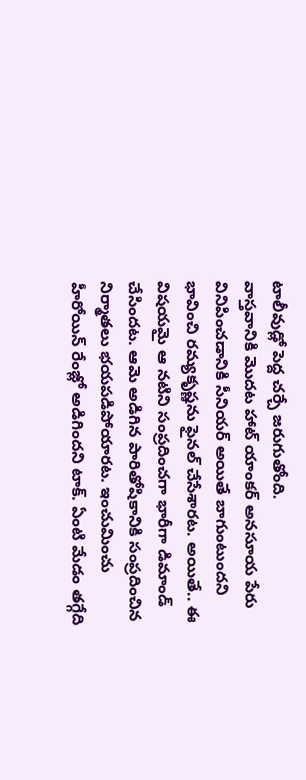టాలీవుడ్లో పెద్ద చర్చే జరుగుతోంది.
వాస్తవానికి మొదట హాట్ యాంకర్ అనసూయ పేరు వినిపించడానికి సీనియర్ అయితే బాగుంటుందని భావించి రమ్యకృష్ణను ఫైనల్ చేసేశారట. అయితే.. ఈ విషయమై ఆ నటిని సంప్రదించగా భారీగా డిమాండ్ చేసిందట. ఆమె అడిగిన పారితోషికానికి సంప్రదించిన నిర్మాతలు భయపడిపోయారట. ఇంచుమించు హీరోయిన్ రేంజ్లో అడిగిందని టాక్. ఏంటి మేడం తగ్గేది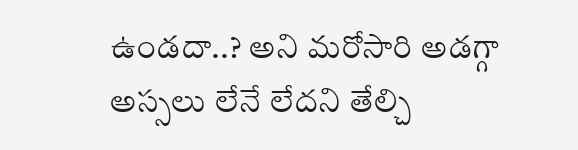ఉండదా..? అని మరోసారి అడగ్గా అస్సలు లేనే లేదని తేల్చి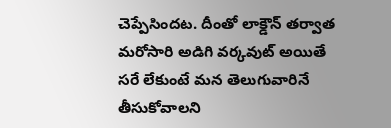చెప్పేసిందట. దీంతో లాక్డౌన్ తర్వాత మరోసారి అడిగి వర్కవుట్ అయితే సరే లేకుంటే మన తెలుగువారినే తీసుకోవాలని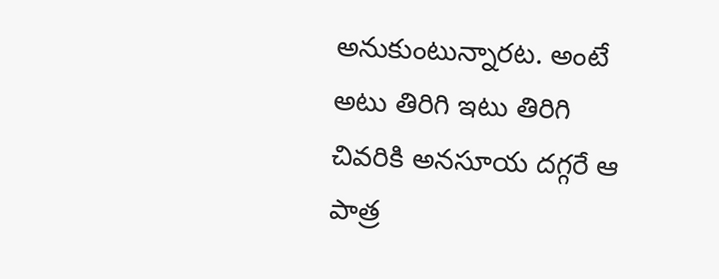అనుకుంటున్నారట. అంటే అటు తిరిగి ఇటు తిరిగి చివరికి అనసూయ దగ్గరే ఆ పాత్ర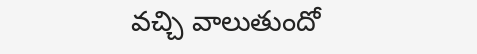వచ్చి వాలుతుందో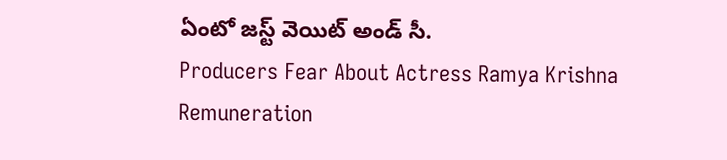ఏంటో జస్ట్ వెయిట్ అండ్ సీ.
Producers Fear About Actress Ramya Krishna Remuneration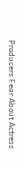Producers Fear About Actress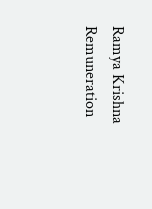Ramya Krishna Remuneration